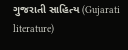ગુજરાતી સાહિત્ય (Gujarati literature)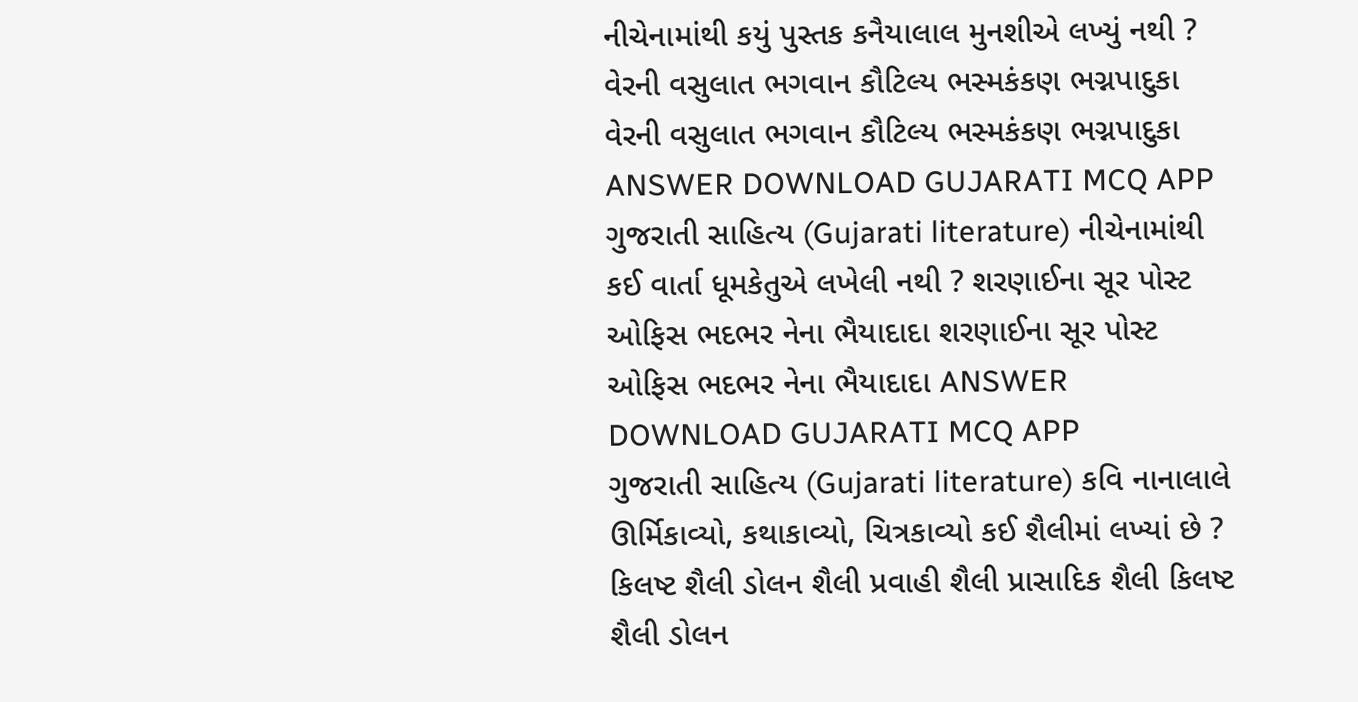નીચેનામાંથી કયું પુસ્તક કનૈયાલાલ મુનશીએ લખ્યું નથી ? વેરની વસુલાત ભગવાન કૌટિલ્ય ભસ્મકંકણ ભગ્નપાદુકા વેરની વસુલાત ભગવાન કૌટિલ્ય ભસ્મકંકણ ભગ્નપાદુકા ANSWER DOWNLOAD GUJARATI MCQ APP
ગુજરાતી સાહિત્ય (Gujarati literature) નીચેનામાંથી કઈ વાર્તા ધૂમકેતુએ લખેલી નથી ? શરણાઈના સૂર પોસ્ટ ઓફિસ ભદભર નેના ભૈયાદાદા શરણાઈના સૂર પોસ્ટ ઓફિસ ભદભર નેના ભૈયાદાદા ANSWER DOWNLOAD GUJARATI MCQ APP
ગુજરાતી સાહિત્ય (Gujarati literature) કવિ નાનાલાલે ઊર્મિકાવ્યો, કથાકાવ્યો, ચિત્રકાવ્યો કઈ શૈલીમાં લખ્યાં છે ? કિલષ્ટ શૈલી ડોલન શૈલી પ્રવાહી શૈલી પ્રાસાદિક શૈલી કિલષ્ટ શૈલી ડોલન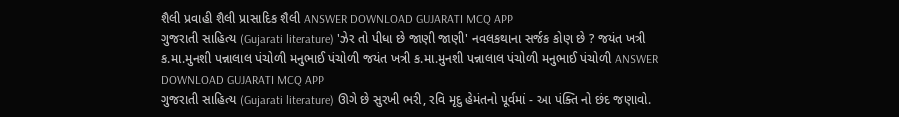શૈલી પ્રવાહી શૈલી પ્રાસાદિક શૈલી ANSWER DOWNLOAD GUJARATI MCQ APP
ગુજરાતી સાહિત્ય (Gujarati literature) 'ઝેર તો પીધા છે જાણી જાણી' નવલકથાના સર્જક કોણ છે ? જયંત ખત્રી ક.મા.મુનશી પન્નાલાલ પંચોળી મનુભાઈ પંચોળી જયંત ખત્રી ક.મા.મુનશી પન્નાલાલ પંચોળી મનુભાઈ પંચોળી ANSWER DOWNLOAD GUJARATI MCQ APP
ગુજરાતી સાહિત્ય (Gujarati literature) ઊગે છે સુરખી ભરી, રવિ મૃદુ હેમંતનો પૂર્વમાં - આ પંક્તિ નો છંદ જણાવો.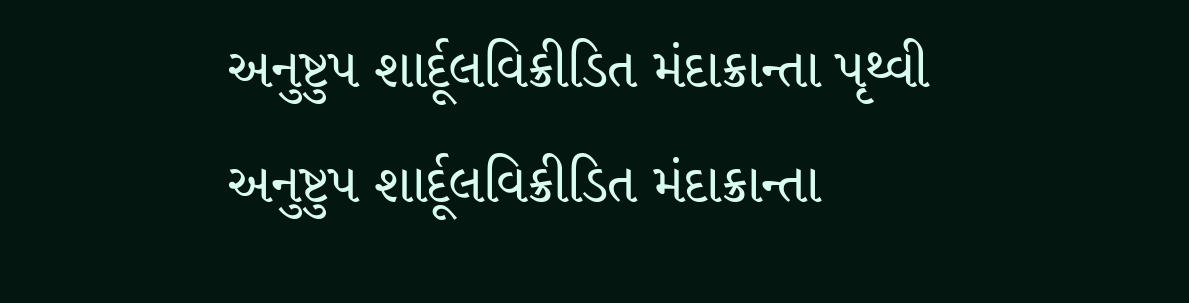અનુષ્ટુપ શાર્દૂલવિક્રીડિત મંદાક્રાન્તા પૃથ્વી અનુષ્ટુપ શાર્દૂલવિક્રીડિત મંદાક્રાન્તા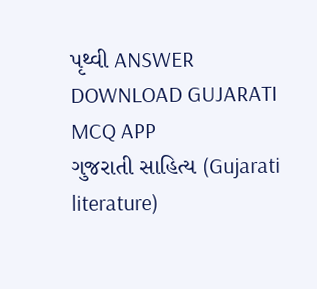પૃથ્વી ANSWER DOWNLOAD GUJARATI MCQ APP
ગુજરાતી સાહિત્ય (Gujarati literature)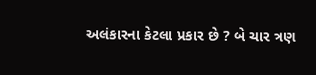અલંકારના કેટલા પ્રકાર છે ? બે ચાર ત્રણ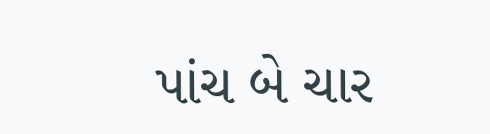પાંચ બે ચાર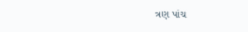ત્રણ પાંચ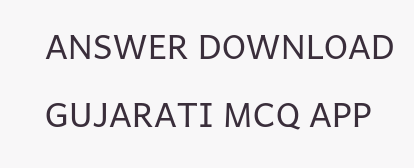ANSWER DOWNLOAD GUJARATI MCQ APP